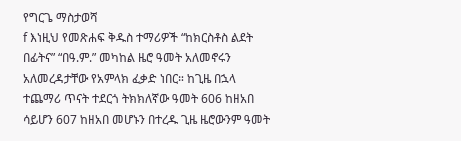የግርጌ ማስታወሻ
f እነዚህ የመጽሐፍ ቅዱስ ተማሪዎች “ከክርስቶስ ልደት በፊትና” “በዓ.ም.” መካከል ዜሮ ዓመት አለመኖሩን አለመረዳታቸው የአምላክ ፈቃድ ነበር። ከጊዜ በኋላ ተጨማሪ ጥናት ተደርጎ ትክክለኛው ዓመት 606 ከዘአበ ሳይሆን 607 ከዘአበ መሆኑን በተረዱ ጊዜ ዜሮውንም ዓመት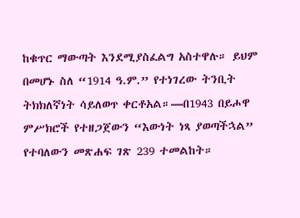ከቁጥር ማውጣት እንደሚያስፈልግ አስተዋሉ። ይህም በመሆኑ ስለ “1914 ዓ.ም.” የተነገረው ትንቢት ትክክለኛነት ሳይለወጥ ቀርቶአል።—በ1943 በይሖዋ ምሥክሮች የተዘጋጀውን “እውነት ነጻ ያወጣችኋል” የተባለውን መጽሐፍ ገጽ 239 ተመልከት።